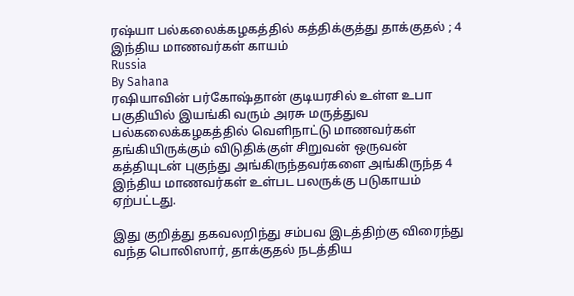ரஷ்யா பல்கலைக்கழகத்தில் கத்திக்குத்து தாக்குதல் ; 4 இந்திய மாணவர்கள் காயம்
Russia
By Sahana
ரஷியாவின் பர்கோஷ்தான் குடியரசில் உள்ள உபா பகுதியில் இயங்கி வரும் அரசு மருத்துவ பல்கலைக்கழகத்தில் வெளிநாட்டு மாணவர்கள் தங்கியிருக்கும் விடுதிக்குள் சிறுவன் ஒருவன் கத்தியுடன் புகுந்து அங்கிருந்தவர்களை அங்கிருந்த 4 இந்திய மாணவர்கள் உள்பட பலருக்கு படுகாயம் ஏற்பட்டது.

இது குறித்து தகவலறிந்து சம்பவ இடத்திற்கு விரைந்து வந்த பொலிஸார், தாக்குதல் நடத்திய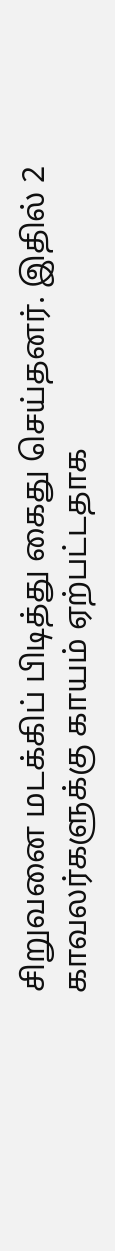சிறுவனை மடக்கிப் பிடித்து கைது செய்தனர். இதில் 2 காவலர்களுக்கு காயம் ஏற்பட்டதாக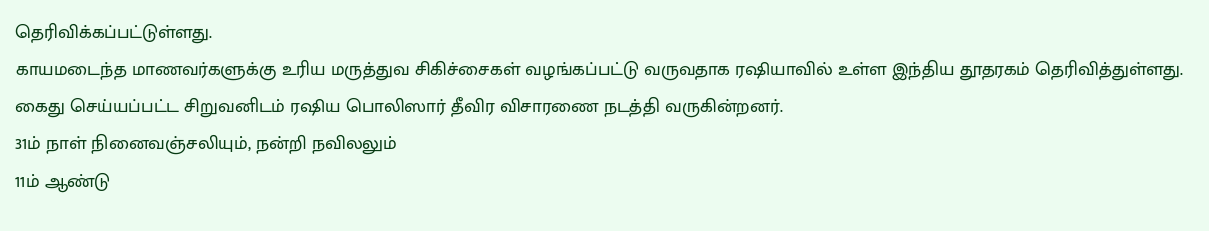தெரிவிக்கப்பட்டுள்ளது.
காயமடைந்த மாணவர்களுக்கு உரிய மருத்துவ சிகிச்சைகள் வழங்கப்பட்டு வருவதாக ரஷியாவில் உள்ள இந்திய தூதரகம் தெரிவித்துள்ளது.
கைது செய்யப்பட்ட சிறுவனிடம் ரஷிய பொலிஸார் தீவிர விசாரணை நடத்தி வருகின்றனர்.
31ம் நாள் நினைவஞ்சலியும், நன்றி நவிலலும்
11ம் ஆண்டு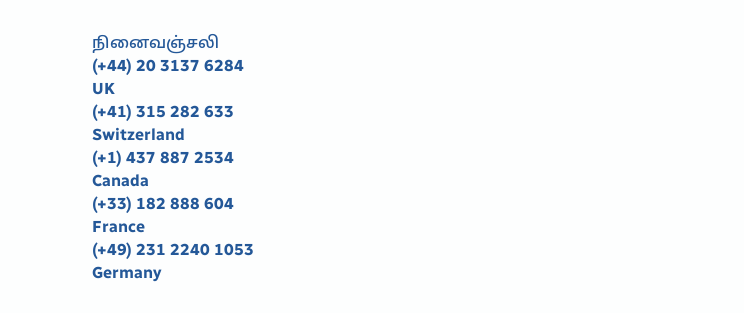நினைவஞ்சலி
(+44) 20 3137 6284
UK
(+41) 315 282 633
Switzerland
(+1) 437 887 2534
Canada
(+33) 182 888 604
France
(+49) 231 2240 1053
Germany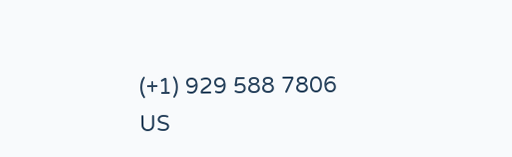(+1) 929 588 7806
US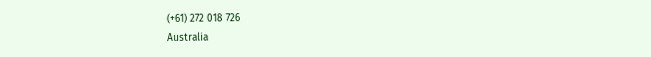(+61) 272 018 726
Australia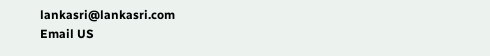lankasri@lankasri.com
Email US